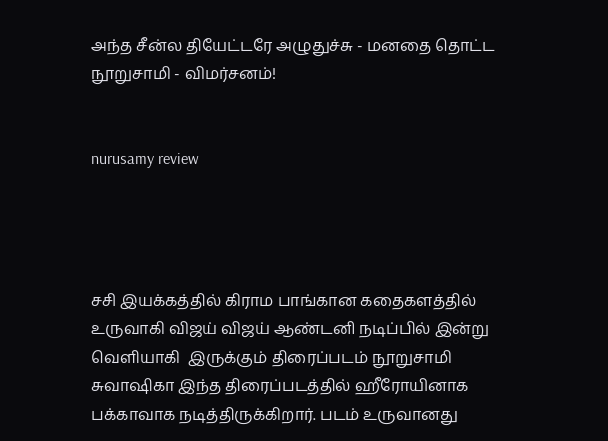அந்த சீன்ல தியேட்டரே அழுதுச்சு - மனதை தொட்ட நூறுசாமி - விமர்சனம்!


nurusamy review




சசி இயக்கத்தில் கிராம பாங்கான கதைகளத்தில் உருவாகி விஜய் விஜய் ஆண்டனி நடிப்பில் இன்று வெளியாகி  இருக்கும் திரைப்படம் நூறுசாமி சுவாஷிகா இந்த திரைப்படத்தில் ஹீரோயினாக பக்காவாக நடித்திருக்கிறார். படம் உருவானது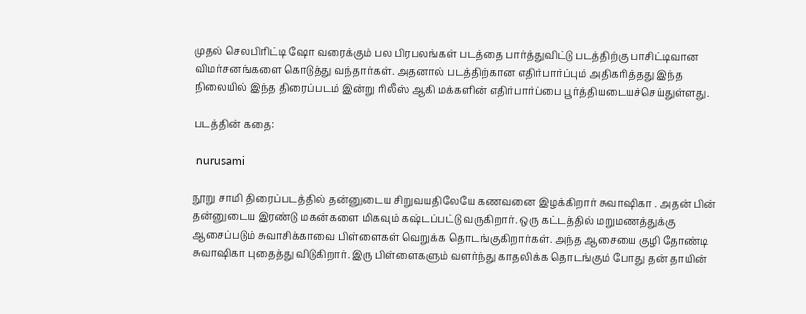முதல் செலபிரிட்டி ஷோ வரைக்கும் பல பிரபலங்கள் படத்தை பார்த்துவிட்டு படத்திற்கு பாசிட்டிவான விமர்சனங்களை கொடுத்து வந்தார்கள். அதனால் படத்திற்கான எதிர்பார்ப்பும் அதிகரித்தது இந்த நிலையில் இந்த திரைப்படம் இன்று ரிலீஸ் ஆகி மக்களின் எதிர்பார்ப்பை பூர்த்தியடையச்செய்துள்ளது.

படத்தின் கதை:

 nurusami

நூறு சாமி திரைப்படத்தில் தன்னுடைய சிறுவயதிலேயே கணவனை இழக்கிறார் சுவாஷிகா . அதன் பின் தன்னுடைய இரண்டு மகன்களை மிகவும் கஷ்டப்பட்டு வருகிறார். ஒரு கட்டத்தில் மறுமணத்துக்கு ஆசைப்படும் சுவாசிக்காவை பிள்ளைகள் வெறுக்க தொடங்குகிறார்கள். அந்த ஆசையை குழி தோண்டி சுவாஷிகா புதைத்து விடுகிறார். இரு பிள்ளைகளும் வளர்ந்து காதலிக்க தொடங்கும் போது தன் தாயின்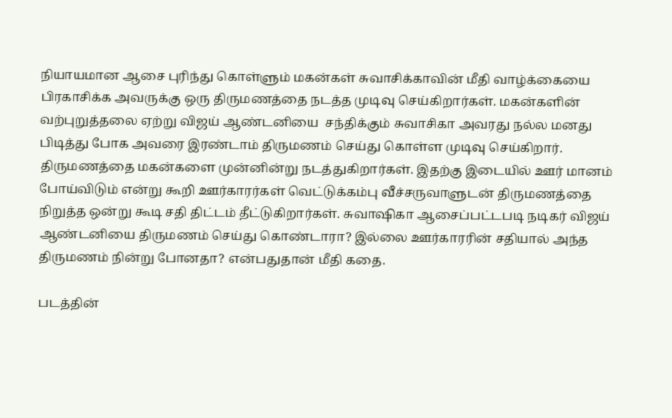நியாயமான ஆசை புரிந்து கொள்ளும் மகன்கள் சுவாசிக்காவின் மீதி வாழ்க்கையை பிரகாசிக்க அவருக்கு ஒரு திருமணத்தை நடத்த முடிவு செய்கிறார்கள். மகன்களின் வற்புறுத்தலை ஏற்று விஜய் ஆண்டனியை  சந்திக்கும் சுவாசிகா அவரது நல்ல மனது பிடித்து போக அவரை இரண்டாம் திருமணம் செய்து கொள்ள முடிவு செய்கிறார். திருமணத்தை மகன்களை முன்னின்று நடத்துகிறார்கள். இதற்கு இடையில் ஊர் மானம் போய்விடும் என்று கூறி ஊர்காரர்கள் வெட்டுக்கம்பு வீச்சருவாளுடன் திருமணத்தை நிறுத்த ஒன்று கூடி சதி திட்டம் தீட்டுகிறார்கள். சுவாஷிகா ஆசைப்பட்டபடி நடிகர் விஜய் ஆண்டனியை திருமணம் செய்து கொண்டாரா? இல்லை ஊர்காரரின் சதியால் அந்த திருமணம் நின்று போனதா? என்பதுதான் மீதி கதை.

படத்தின்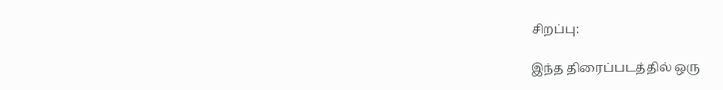சிறப்பு:

இந்த திரைப்படத்தில் ஒரு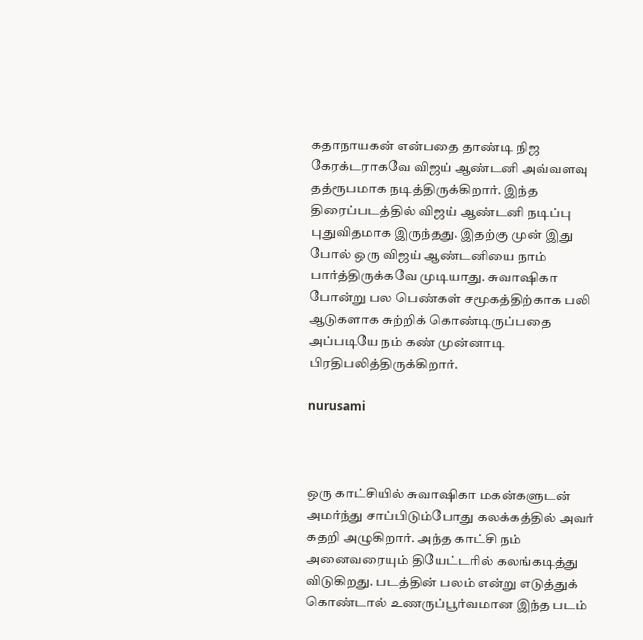கதாநாயகன் என்பதை தாண்டி நிஜ கேரக்டராகவே விஜய் ஆண்டனி அவ்வளவு தத்ரூபமாக நடித்திருக்கிறார். இந்த திரைப்படத்தில் விஜய் ஆண்டனி நடிப்பு புதுவிதமாக இருந்தது. இதற்கு முன் இது போல் ஒரு விஜய் ஆண்டனியை நாம் பார்த்திருக்கவே முடியாது. சுவாஷிகா போன்று பல பெண்கள் சமூகத்திற்காக பலி ஆடுகளாக சுற்றிக் கொண்டிருப்பதை அப்படியே நம் கண் முன்னாடி பிரதிபலித்திருக்கிறார்.

nurusami



ஒரு காட்சியில் சுவாஷிகா மகன்களுடன் அமர்ந்து சாப்பிடும்போது கலக்கத்தில் அவர் கதறி அழுகிறார். அந்த காட்சி நம் அனைவரையும் தியேட்டரில் கலங்கடித்து விடுகிறது. படத்தின் பலம் என்று எடுத்துக் கொண்டால் உணருப்பூர்வமான இந்த படம்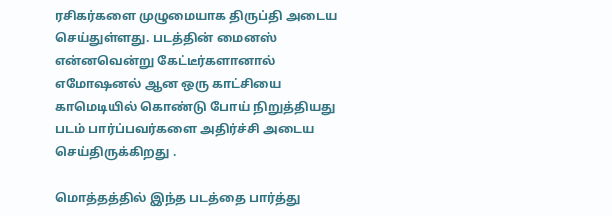ரசிகர்களை முழுமையாக திருப்தி அடைய செய்துள்ளது. படத்தின் மைனஸ் என்னவென்று கேட்டீர்களானால் எமோஷனல் ஆன ஒரு காட்சியை காமெடியில் கொண்டு போய் நிறுத்தியது படம் பார்ப்பவர்களை அதிர்ச்சி அடைய செய்திருக்கிறது .

மொத்தத்தில் இந்த படத்தை பார்த்து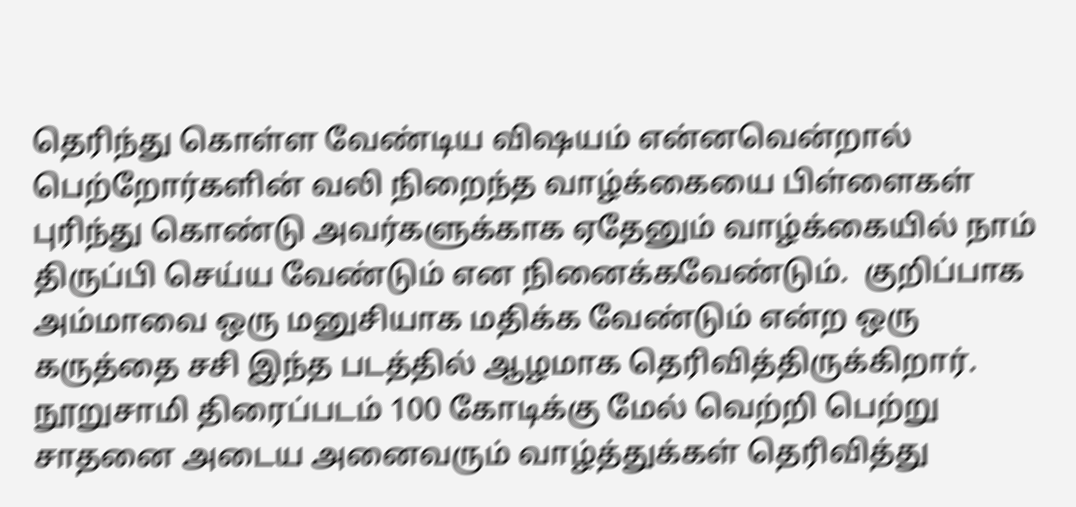தெரிந்து கொள்ள வேண்டிய விஷயம் என்னவென்றால் பெற்றோர்களின் வலி நிறைந்த வாழ்க்கையை பிள்ளைகள் புரிந்து கொண்டு அவர்களுக்காக ஏதேனும் வாழ்க்கையில் நாம் திருப்பி செய்ய வேண்டும் என நினைக்கவேண்டும்.  குறிப்பாக அம்மாவை ஒரு மனுசியாக மதிக்க வேண்டும் என்ற ஒரு கருத்தை சசி இந்த படத்தில் ஆழமாக தெரிவித்திருக்கிறார். நூறுசாமி திரைப்படம் 100 கோடிக்கு மேல் வெற்றி பெற்று சாதனை அடைய அனைவரும் வாழ்த்துக்கள் தெரிவித்து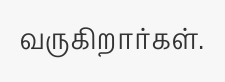வருகிறார்கள்.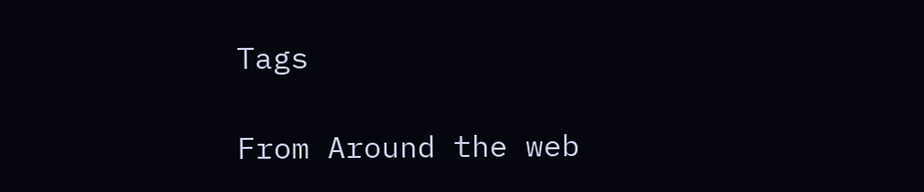Tags

From Around the web